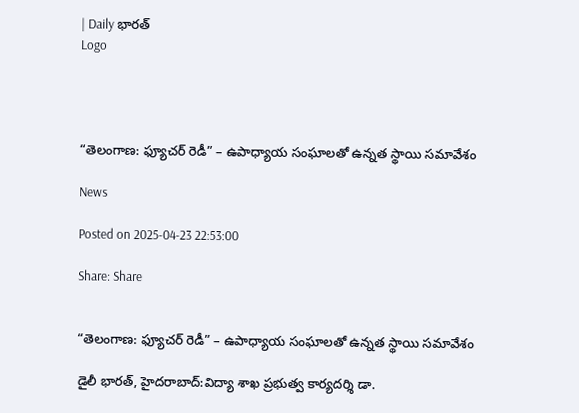| Daily భారత్
Logo




“తెలంగాణ: ఫ్యూచర్ రెడీ” – ఉపాధ్యాయ సంఘాలతో ఉన్నత స్థాయి సమావేశం

News

Posted on 2025-04-23 22:53:00

Share: Share


“తెలంగాణ: ఫ్యూచర్ రెడీ” – ఉపాధ్యాయ సంఘాలతో ఉన్నత స్థాయి సమావేశం

డైలీ భారత్, హైదరాబాద్:విద్యా శాఖ ప్రభుత్వ కార్యదర్శి డా.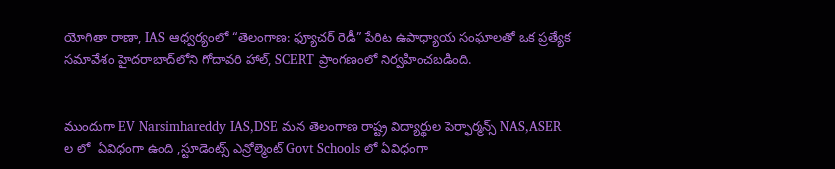యోగితా రాణా, IAS ఆధ్వర్యంలో “తెలంగాణ: ఫ్యూచర్ రెడీ” పేరిట ఉపాధ్యాయ సంఘాలతో ఒక ప్రత్యేక సమావేశం హైదరాబాద్‌లోని గోదావరి హాల్, SCERT ప్రాంగణంలో నిర్వహించబడింది.


ముందుగా EV Narsimhareddy IAS,DSE మన తెలంగాణ రాష్ట్ర విద్యార్థుల పెర్ఫార్మన్స్ NAS,ASER ల లో  ఏవిధంగా ఉంది ,స్టూడెంట్స్ ఎన్రోల్మెంట్ Govt Schools లో ఏవిధంగా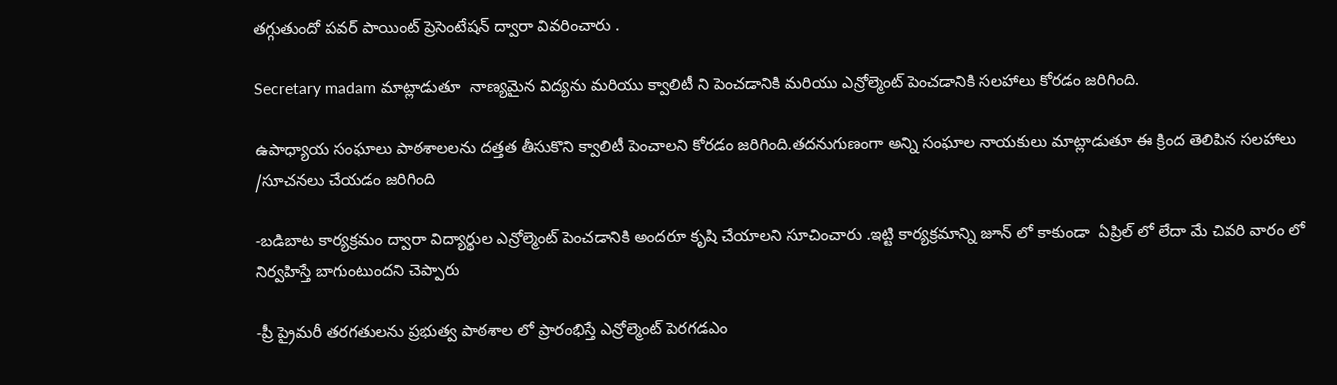తగ్గుతుందో పవర్ పాయింట్ ప్రెసెంటేషన్ ద్వారా వివరించారు .

Secretary madam మాట్లాడుతూ  నాణ్యమైన విద్యను మరియు క్వాలిటీ ని పెంచడానికి మరియు ఎన్రోల్మెంట్ పెంచడానికి సలహాలు కోరడం జరిగింది.

ఉపాధ్యాయ సంఘాలు పాఠశాలలను దత్తత తీసుకొని క్వాలిటీ పెంచాలని కోరడం జరిగింది.తదనుగుణంగా అన్ని సంఘాల నాయకులు మాట్లాడుతూ ఈ క్రింద తెలిపిన సలహాలు /సూచనలు చేయడం జరిగింది

-బడిబాట కార్యక్రమం ద్వారా విద్యార్థుల ఎన్రోల్మెంట్ పెంచడానికి అందరూ కృషి చేయాలని సూచించారు .ఇట్టి కార్యక్రమాన్ని జూన్ లో కాకుండా  ఏప్రిల్ లో లేదా మే చివరి వారం లో నిర్వహిస్తే బాగుంటుందని చెప్పారు

-ప్రీ ప్రైమరీ తరగతులను ప్రభుత్వ పాఠశాల లో ప్రారంభిస్తే ఎన్రోల్మెంట్ పెరగడఎం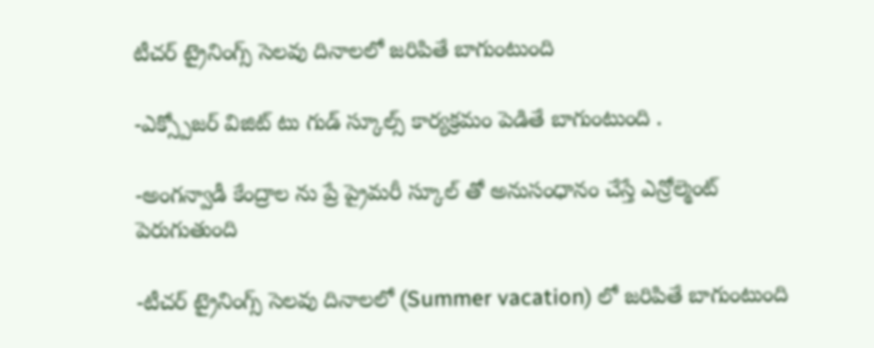టీచర్ ట్రైనింగ్స్ సెలవు దినాలలో జరిపితే బాగుంటుంది

-ఎక్స్పోజర్ విజిట్ టు గుడ్ స్కూల్స్ కార్యక్రమం పెడితే బాగుంటుంది .

-అంగన్వాడీ కేంద్రాల ను ప్రే ప్రైమరీ స్కూల్ తో అనుసంధానం చేస్తే ఎన్రోల్మెంట్ పెరుగుతుంది

-టీచర్ ట్రైనింగ్స్ సెలవు దినాలలో (Summer vacation) లో జరిపితే బాగుంటుంది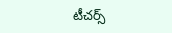టీచర్స్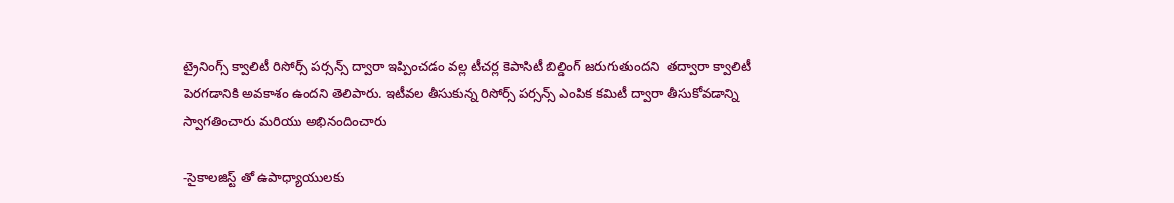ట్రైనింగ్స్ క్వాలిటీ రిసోర్స్ పర్సన్స్ ద్వారా ఇప్పించడం వల్ల టీచర్ల కెపాసిటీ బిల్డింగ్ జరుగుతుందని  తద్వారా క్వాలిటీ  పెరగడానికి అవకాశం ఉందని తెలిపారు. ఇటీవల తీసుకున్న రిసోర్స్ పర్సన్స్ ఎంపిక కమిటీ ద్వారా తీసుకోవడాన్ని స్వాగతించారు మరియు అభినందించారు

-సైకాలజిస్ట్ తో ఉపాధ్యాయులకు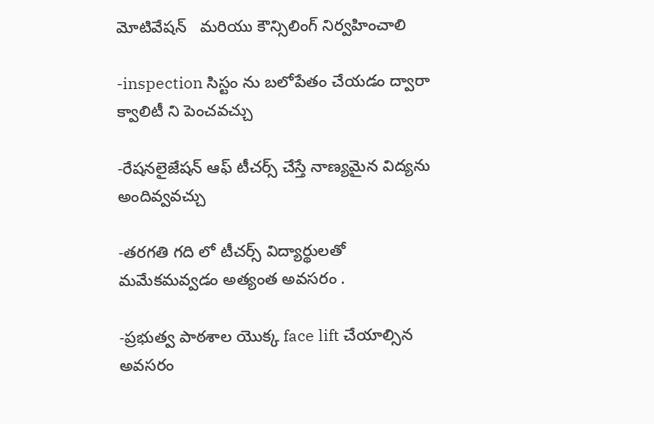మోటివేషన్   మరియు కౌన్సిలింగ్ నిర్వహించాలి

-inspection సిస్టం ను బలోపేతం చేయడం ద్వారా క్వాలిటీ ని పెంచవచ్చు

-రేషనలైజేషన్ ఆఫ్ టీచర్స్ చేస్తే నాణ్యమైన విద్యను  అందివ్వవచ్చు

-తరగతి గది లో టీచర్స్ విద్యార్థులతో మమేకమవ్వడం అత్యంత అవసరం .

-ప్రభుత్వ పాఠశాల యొక్క face lift చేయాల్సిన అవసరం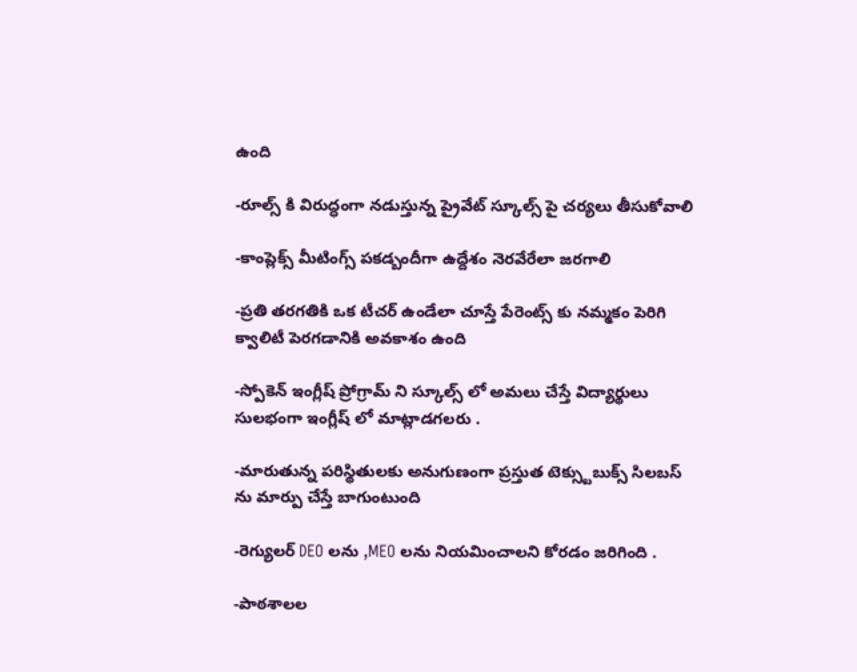ఉంది

-రూల్స్ కి విరుద్ధంగా నడుస్తున్న ప్రైవేట్ స్కూల్స్ పై చర్యలు తీసుకోవాలి

-కాంప్లెక్స్ మీటింగ్స్ పకడ్బందీగా ఉద్దేశం నెరవేరేలా జరగాలి

-ప్రతి తరగతికి ఒక టీచర్ ఉండేలా చూస్తే పేరెంట్స్ కు నమ్మకం పెరిగి క్వాలిటీ పెరగడానికి అవకాశం ఉంది

-స్పోకెన్ ఇంగ్లీష్ ప్రోగ్రామ్ ని స్కూల్స్ లో అమలు చేస్తే విద్యార్థులు సులభంగా ఇంగ్లీష్ లో మాట్లాడగలరు .

-మారుతున్న పరిస్థితులకు అనుగుణంగా ప్రస్తుత టెక్స్టుబుక్స్ సిలబస్ ను మార్పు చేస్తే బాగుంటుంది

-రెగ్యులర్ DEO లను ,MEO లను నియమించాలని కోరడం జరిగింది .

-పాఠశాలల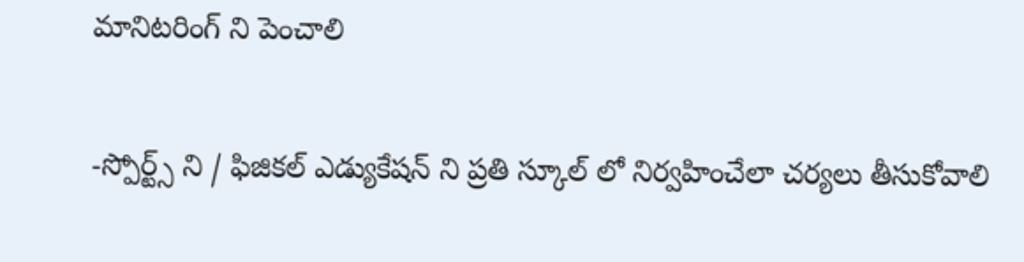మానిటరింగ్ ని పెంచాలి

-స్పోర్ట్స్ ని / ఫిజికల్ ఎడ్యుకేషన్ ని ప్రతి స్కూల్ లో నిర్వహించేలా చర్యలు తీసుకోవాలి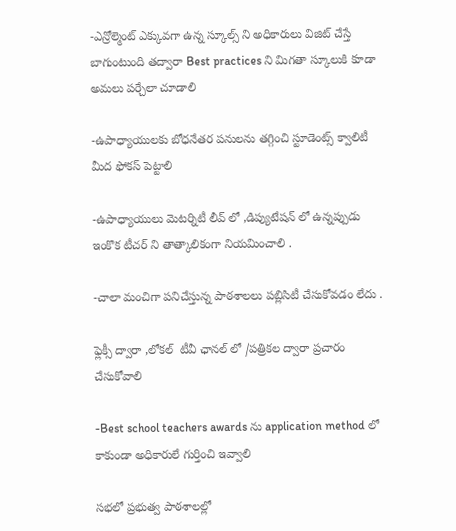-ఎన్రోల్మెంట్ ఎక్కువగా ఉన్న స్కూల్స్ ని అధికారులు విజిట్ చేస్తే బాగుంటుంది తద్వారా Best practices ని మిగతా స్కూలుకి కూడా అమలు పర్చేలా చూడాలి

-ఉపాధ్యాయులకు బోధనేతర పనులను తగ్గించి స్టూడెంట్స్ క్వాలిటీ మీద ఫోకస్ పెట్టాలి

-ఉపాధ్యాయులు మెటర్నిటీ లీవ్ లో ,డిప్యుటేషన్ లో ఉన్నప్పుడు ఇంకొక టీచర్ ని తాత్కాలికంగా నియమించాలి .

-చాలా మంచిగా పనిచేస్తున్న పాఠశాలలు పబ్లిసిటీ చేసుకోవడం లేదు .

ఫ్లెక్సీ ద్వారా ,లోకల్  టీవీ ఛానల్ లో /పత్రికల ద్వారా ప్రచారం చేసుకోవాలి

-Best school teachers awards ను application method లో కాకుండా అధికారులే గుర్తించి ఇవ్వాలి

సభలో ప్రభుత్వ పాఠశాలల్లో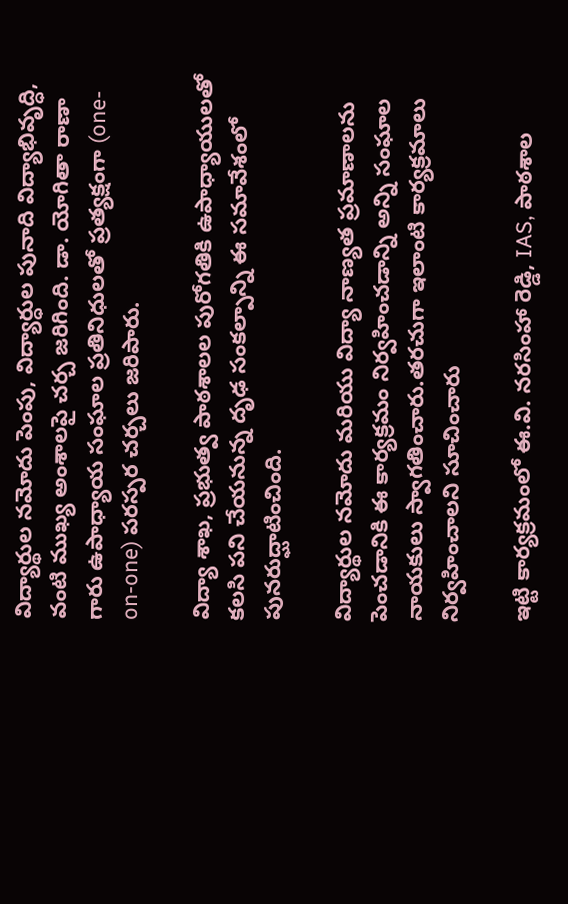విద్యార్థుల నమోదు పెంపు, విద్యార్ధుల పునాది విద్యాభివృద్ధి, వంటి ముఖ్య అంశాలపై చర్చ జరిగింది. డా. యోగితా రాణా గారు ఉపాధ్యాయ సంఘాల ప్రతినిధులతో ప్రత్యక్షంగా (one-on-one) పరస్పర చర్చలు జరిపారు.

విద్యా శాఖ, ప్రభుత్వ పాఠశాలల పురోగతికి ఉపాధ్యాయులతో కలసి పని చేయనున్న దృఢ సంకల్పాన్ని ఈ సమావేశంలో పునరుద్ఘాటించింది.

విద్యార్థుల నమోదు మరియు విద్యా నాణ్యత ప్రమాణాలను పెంచడానికి ఈ కార్యక్రమం నిర్వహించడాన్ని అన్ని సంఘాల నాయకులు స్వాగతించారు.తరచుగా ఇలాంటి కార్యక్రమాలు నిర్వహించాలని సూచించారు

ఇట్టి కార్యక్రమంలో ఈ.వి. నరసింహా రెడ్డి, IAS, పాఠశాల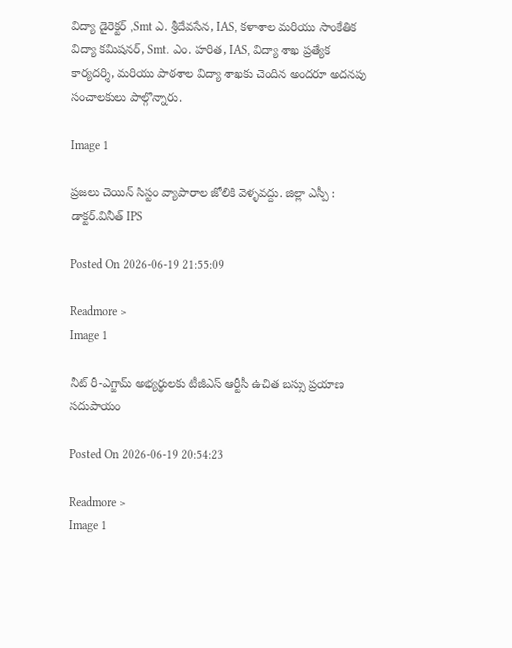విద్యా డైరెక్టర్ ,Smt ఎ. శ్రీదేవసేన, IAS, కళాశాల మరియు సాంకేతిక విద్యా కమిషనర్, Smt. ఎం. హరిత, IAS, విద్యా శాఖ ప్రత్యేక కార్యదర్శి, మరియు పాఠశాల విద్యా శాఖకు చెందిన అందరూ అదనపు సంచాలకులు పాల్గొన్నారు.

Image 1

ప్రజలు చెయిన్ సిస్టం వ్యాపారాల జోలికి వెళ్ళవద్దు. జిల్లా ఎస్పీ : డాక్టర్.వినీత్ IPS

Posted On 2026-06-19 21:55:09

Readmore >
Image 1

నీట్ రీ-ఎగ్జామ్ అభ్యర్థులకు టీజీఎస్ ఆర్టీసీ ఉచిత బస్సు ప్రయాణ సదుపాయం

Posted On 2026-06-19 20:54:23

Readmore >
Image 1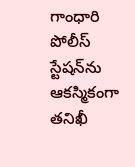గాంధారి పోలీస్ స్టేషన్‌ను ఆకస్మికంగా తనిఖీ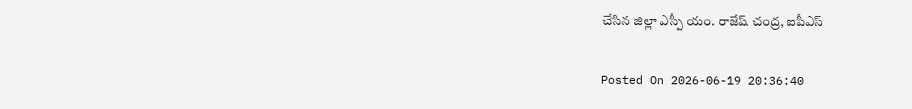చేసిన జిల్లా ఎస్పీ యం. రాజేష్ చంద్ర, ఐపీఎస్

Posted On 2026-06-19 20:36:40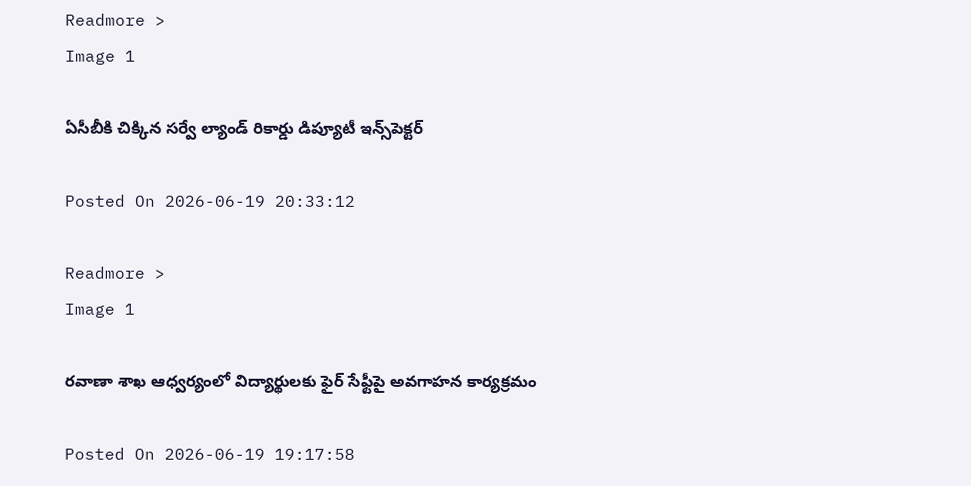Readmore >
Image 1

ఏసీబీకి చిక్కిన సర్వే ల్యాండ్‌ రికార్డు డిప్యూటీ ఇన్స్‌పెక్టర్‌

Posted On 2026-06-19 20:33:12

Readmore >
Image 1

రవాణా శాఖ ఆధ్వర్యంలో విద్యార్థులకు ఫైర్ సేఫ్టీపై అవగాహన కార్యక్రమం

Posted On 2026-06-19 19:17:58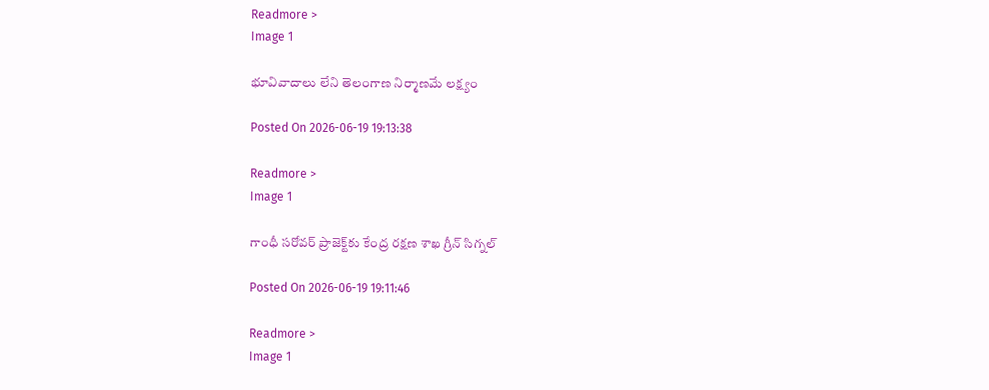Readmore >
Image 1

భూవివాదాలు లేని తెలంగాణ నిర్మాణ‌మే లక్ష్యం

Posted On 2026-06-19 19:13:38

Readmore >
Image 1

గాంధీ సరోవర్‌ ప్రాజెక్ట్‌కు కేంద్ర రక్షణ శాఖ గ్రీన్ సిగ్నల్

Posted On 2026-06-19 19:11:46

Readmore >
Image 1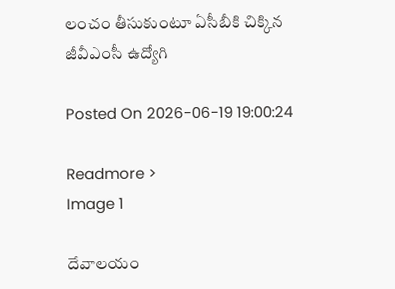లంచం తీసుకుంటూ ఏసీబీకి చిక్కిన జీవీఎంసీ ఉద్యోగి

Posted On 2026-06-19 19:00:24

Readmore >
Image 1

దేవాలయం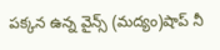పక్కన ఉన్న వైన్స్ (మద్యం)షాప్ నీ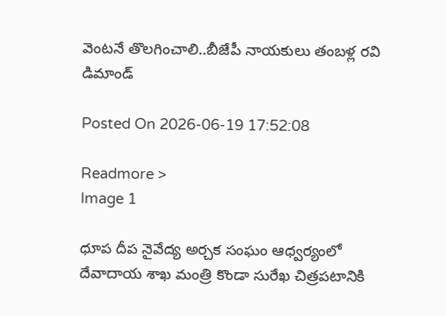వెంటనే తొలగించాలి..బీజేపీ నాయకులు తంబళ్ల రవి డిమాండ్

Posted On 2026-06-19 17:52:08

Readmore >
Image 1

ధూప దీప నైవేద్య అర్చక సంఘం ఆధ్వర్యంలో దేవాదాయ శాఖ మంత్రి కొండా సురేఖ చిత్రపటానికి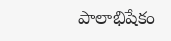పాలాభిషేకం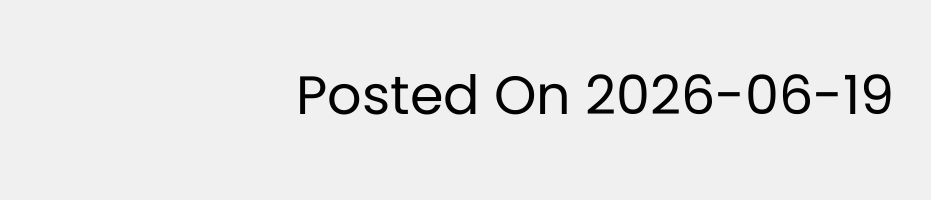Posted On 2026-06-19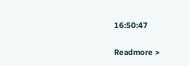16:50:47

Readmore >